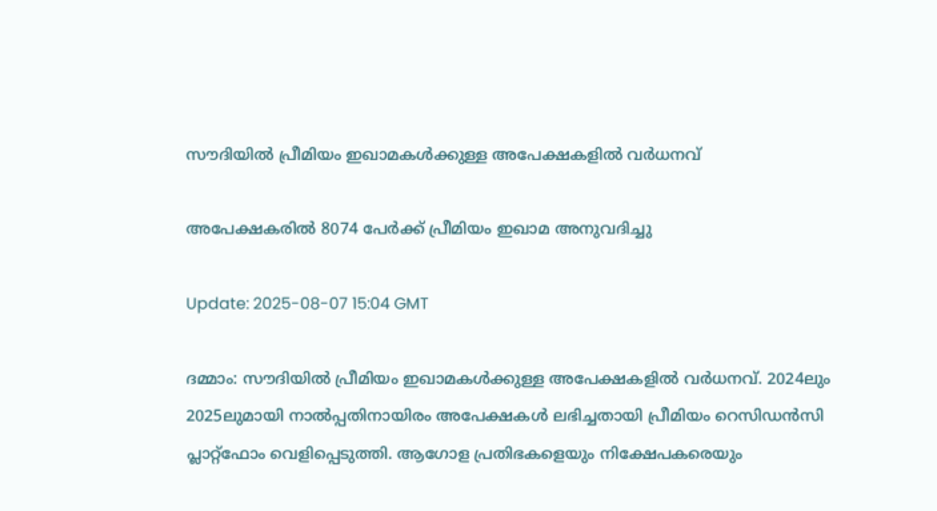സൗദിയില്‍ പ്രീമിയം ഇഖാമകള്‍ക്കുള്ള അപേക്ഷകളില്‍ വര്‍ധനവ്

അപേക്ഷകരില്‍ 8074 പേര്‍ക്ക് പ്രീമിയം ഇഖാമ അനുവദിച്ചു

Update: 2025-08-07 15:04 GMT

ദമ്മാം: സൗദിയില്‍ പ്രീമിയം ഇഖാമകള്‍ക്കുള്ള അപേക്ഷകളില്‍ വര്‍ധനവ്. 2024ലും 2025ലുമായി നാല്‍പ്പതിനായിരം അപേക്ഷകള്‍ ലഭിച്ചതായി പ്രീമിയം റെ‍സി‍ഡന്‍സി പ്ലാറ്റ്ഫോം വെളിപ്പെടുത്തി. ആഗോള പ്രതിഭകളെയും നിക്ഷേപകരെയും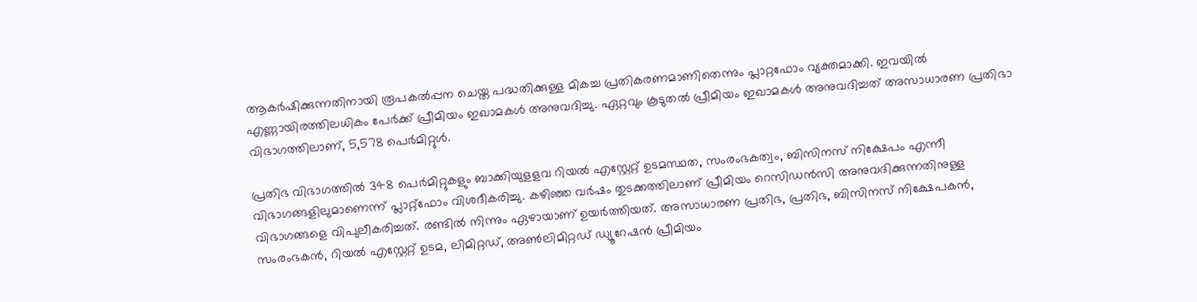ആകർഷിക്കുന്നതിനായി രൂപകൽപ്പന ചെയ്ത പദ്ധതിക്കുള്ള മികച്ച പ്രതികരണമാണിതെന്നും പ്ലാറ്റഫോം വ്യക്തമാക്കി. ഇവയില്‍ എണ്ണായിരത്തിലധികം പേര്‍ക്ക് പ്രീമിയം ഇഖാമകള്‍ അനുവദിച്ചു. ഏറ്റവും കൂടുതല്‍ പ്രീമിയം ഇഖാമകള്‍ അനുവദിച്ചത് അസാധാരണ പ്രതിഭാ വിഭാഗത്തിലാണ്, 5,578 പെർമിറ്റുള്‍.

പ്രതിഭ വിഭാഗത്തിൽ 348 പെർമിറ്റുകളും ബാക്കിയുളളവ റിയൽ എസ്റ്റേറ്റ് ഉടമസ്ഥത, സംരംഭകത്വം, ബിസിനസ് നിക്ഷേപം എന്നീ വിഭാഗങ്ങളിലുമാണെന്ന് പ്ലാറ്റ്ഫോം വിശദീകരിച്ചു. കഴിഞ്ഞ വര്‍ഷം തുടക്കത്തിലാണ് പ്രീമിയം റെസി‍ഡന്‍സി അനുവദിക്കുന്നതിനുള്ള വിഭാഗങ്ങളെ വിപുലീകരിച്ചത്. രണ്ടില്‍ നിന്നും ഏഴായാണ് ഉയര്‍ത്തിയത്. അസാധാരണ പ്രതിഭ, പ്രതിഭ, ബിസിനസ് നിക്ഷേപകൻ, സംരംഭകൻ, റിയൽ എസ്റ്റേറ്റ് ഉടമ, ലിമിറ്റഡ്, അൺലിമിറ്റഡ് ഡ്യൂറേഷൻ പ്രീമിയം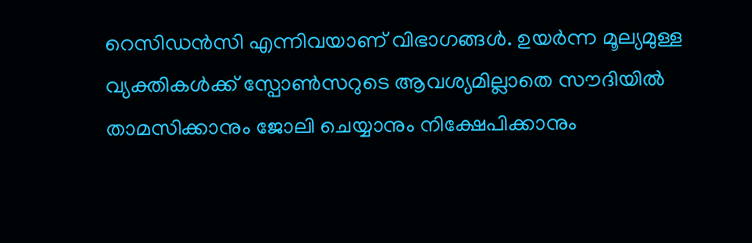റെസിഡൻസി എന്നിവയാണ് വിഭാഗങ്ങള്‍. ഉയർന്ന മൂല്യമുള്ള വ്യക്തികൾക്ക് സ്പോൺസറുടെ ആവശ്യമില്ലാതെ സൗദിയില്‍ താമസിക്കാനും ജോലി ചെയ്യാനും നിക്ഷേപിക്കാനും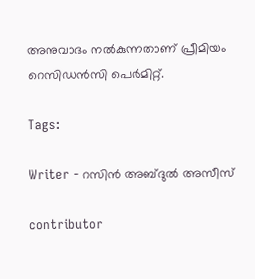അനുവാദം നല്‍കുന്നതാണ് പ്രീമിയം റെസി‍ഡന്‍സി പെര്‍മിറ്റ്.

Tags:

Writer - റസിൻ അബ്ദുൽ അസീസ്

contributor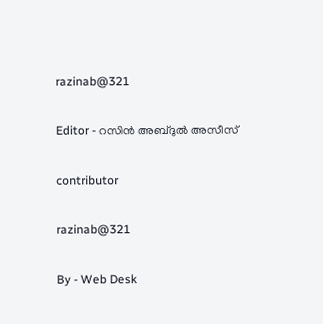razinab@321

Editor - റസിൻ അബ്ദുൽ അസീസ്

contributor

razinab@321

By - Web Desk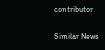contributor

Similar News